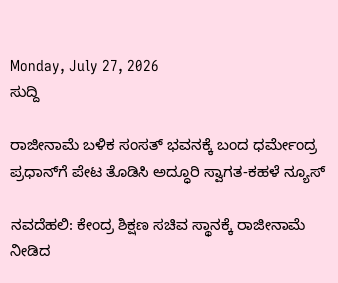Monday, July 27, 2026
ಸುದ್ದಿ

ರಾಜೀನಾಮೆ ಬಳಿಕ ಸಂಸತ್‌ ಭವನಕ್ಕೆ ಬಂದ ಧರ್ಮೇಂದ್ರ ಪ್ರಧಾನ್‌ಗೆ ಪೇಟ ತೊಡಿಸಿ ಅದ್ಧೂರಿ ಸ್ವಾಗತ-ಕಹಳೆ ನ್ಯೂಸ್

ನವದೆಹಲಿ: ಕೇಂದ್ರ ಶಿಕ್ಷಣ ಸಚಿವ ಸ್ಥಾನಕ್ಕೆ ರಾಜೀನಾಮೆ ನೀಡಿದ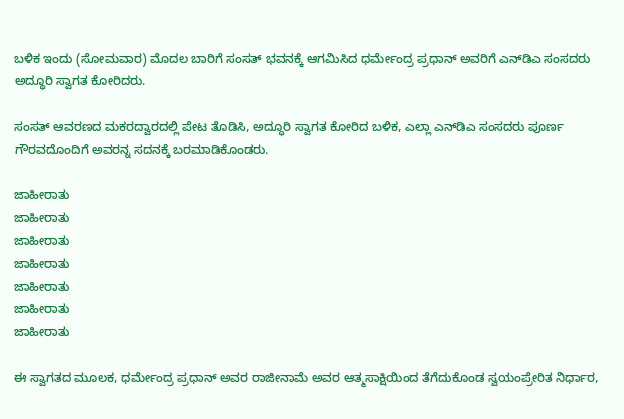ಬಳಿಕ ಇಂದು (ಸೋಮವಾರ) ಮೊದಲ ಬಾರಿಗೆ ಸಂಸತ್‌ ಭವನಕ್ಕೆ ಆಗಮಿಸಿದ ಧರ್ಮೇಂದ್ರ ಪ್ರಧಾನ್‌ ಅವರಿಗೆ ಎನ್‌ಡಿಎ ಸಂಸದರು ಅದ್ಧೂರಿ ಸ್ವಾಗತ ಕೋರಿದರು.

ಸಂಸತ್ ಆವರಣದ ಮಕರದ್ವಾರದಲ್ಲಿ ಪೇಟ ತೊಡಿಸಿ, ಅದ್ಧೂರಿ ಸ್ವಾಗತ ಕೋರಿದ ಬಳಿಕ, ಎಲ್ಲಾ ಎನ್‌ಡಿಎ ಸಂಸದರು ಪೂರ್ಣ ಗೌರವದೊಂದಿಗೆ ಅವರನ್ನ ಸದನಕ್ಕೆ ಬರಮಾಡಿಕೊಂಡರು.

ಜಾಹೀರಾತು
ಜಾಹೀರಾತು
ಜಾಹೀರಾತು
ಜಾಹೀರಾತು
ಜಾಹೀರಾತು
ಜಾಹೀರಾತು
ಜಾಹೀರಾತು

ಈ ಸ್ವಾಗತದ ಮೂಲಕ, ಧರ್ಮೇಂದ್ರ ಪ್ರಧಾನ್ ಅವರ ರಾಜೀನಾಮೆ ಅವರ ಆತ್ಮಸಾಕ್ಷಿಯಿಂದ ತೆಗೆದುಕೊಂಡ ಸ್ವಯಂಪ್ರೇರಿತ ನಿರ್ಧಾರ,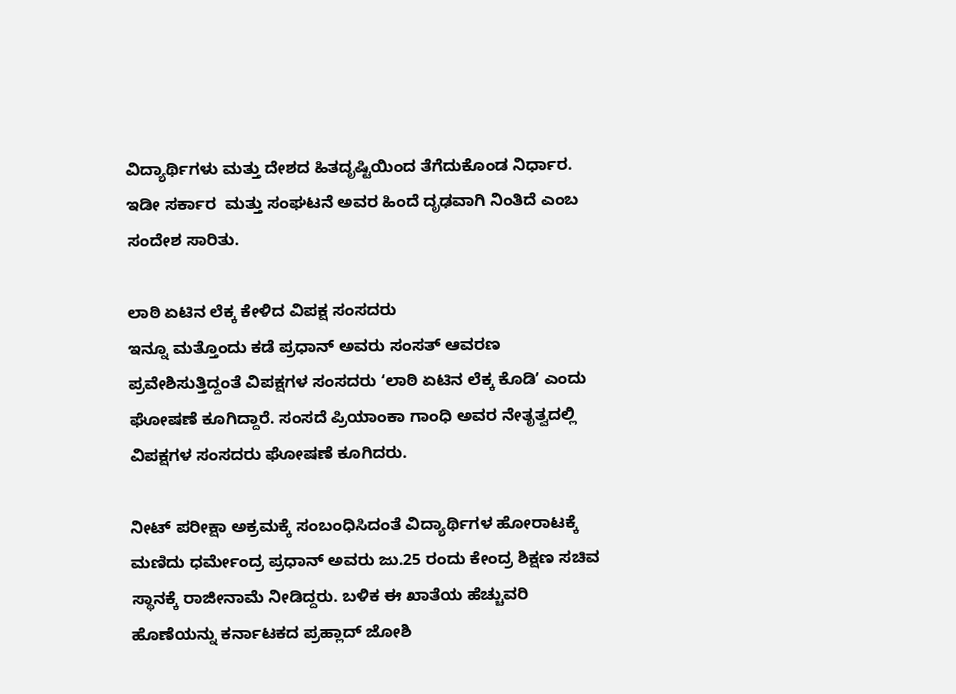ವಿದ್ಯಾರ್ಥಿಗಳು ಮತ್ತು ದೇಶದ ಹಿತದೃಷ್ಟಿಯಿಂದ ತೆಗೆದುಕೊಂಡ ನಿರ್ಧಾರ. ಇಡೀ ಸರ್ಕಾರ  ಮತ್ತು ಸಂಘಟನೆ ಅವರ ಹಿಂದೆ ದೃಢವಾಗಿ ನಿಂತಿದೆ ಎಂಬ ಸಂದೇಶ ಸಾರಿತು.

ಲಾಠಿ ಏಟಿನ ಲೆಕ್ಕ ಕೇಳಿದ ವಿಪಕ್ಷ ಸಂಸದರು
ಇನ್ನೂ ಮತ್ತೊಂದು ಕಡೆ ಪ್ರಧಾನ್‌ ಅವರು ಸಂಸತ್‌ ಆವರಣ ಪ್ರವೇಶಿಸುತ್ತಿದ್ದಂತೆ ವಿಪಕ್ಷಗಳ ಸಂಸದರು ʻಲಾಠಿ ಏಟಿನ ಲೆಕ್ಕ ಕೊಡಿʼ ಎಂದು ಘೋಷಣೆ ಕೂಗಿದ್ದಾರೆ. ಸಂಸದೆ ಪ್ರಿಯಾಂಕಾ ಗಾಂಧಿ ಅವರ ನೇತೃತ್ವದಲ್ಲಿ ವಿಪಕ್ಷಗಳ ಸಂಸದರು ಘೋಷಣೆ ಕೂಗಿದರು.

ನೀಟ್‌ ಪರೀಕ್ಷಾ ಅಕ್ರಮಕ್ಕೆ ಸಂಬಂಧಿಸಿದಂತೆ ವಿದ್ಯಾರ್ಥಿಗಳ ಹೋರಾಟಕ್ಕೆ ಮಣಿದು ಧರ್ಮೇಂದ್ರ ಪ್ರಧಾನ್‌ ಅವರು ಜು.25 ರಂದು ಕೇಂದ್ರ ಶಿಕ್ಷಣ ಸಚಿವ ಸ್ಥಾನಕ್ಕೆ ರಾಜೀನಾಮೆ ನೀಡಿದ್ದರು. ಬಳಿಕ ಈ ಖಾತೆಯ ಹೆಚ್ಚುವರಿ ಹೊಣೆಯನ್ನು ಕರ್ನಾಟಕದ ಪ್ರಹ್ಲಾದ್‌ ಜೋಶಿ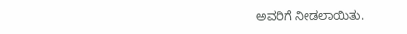ಅವರಿಗೆ ನೀಡಲಾಯಿತು.